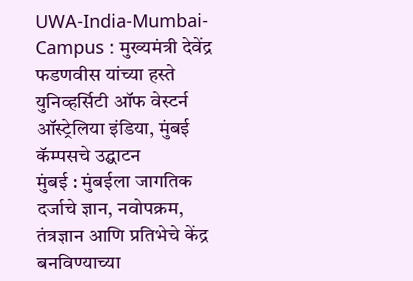UWA-India-Mumbai-Campus : मुख्यमंत्री देवेंद्र फडणवीस यांच्या हस्ते युनिव्हर्सिटी ऑफ वेस्टर्न ऑस्ट्रेलिया इंडिया, मुंबई कॅम्पसचे उद्घाटन
मुंबई : मुंबईला जागतिक दर्जाचे ज्ञान, नवोपक्रम, तंत्रज्ञान आणि प्रतिभेचे केंद्र बनविण्याच्या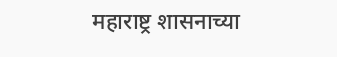महाराष्ट्र शासनाच्या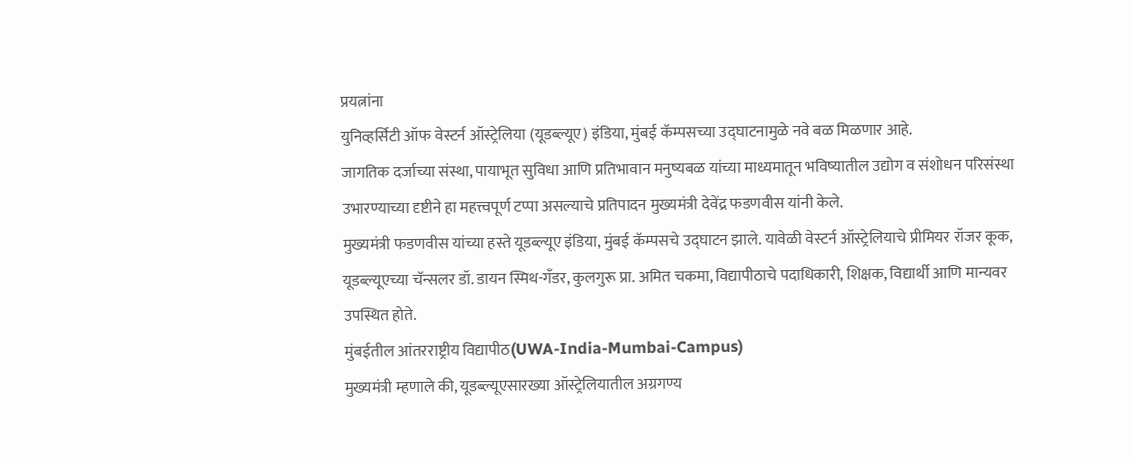प्रयत्नांना
युनिव्हर्सिटी ऑफ वेस्टर्न ऑस्ट्रेलिया (यूडब्ल्यूए) इंडिया, मुंबई कॅम्पसच्या उद्घाटनामुळे नवे बळ मिळणार आहे.
जागतिक दर्जाच्या संस्था, पायाभूत सुविधा आणि प्रतिभावान मनुष्यबळ यांच्या माध्यमातून भविष्यातील उद्योग व संशोधन परिसंस्था
उभारण्याच्या दृष्टीने हा महत्त्वपूर्ण टप्पा असल्याचे प्रतिपादन मुख्यमंत्री देवेंद्र फडणवीस यांनी केले.
मुख्यमंत्री फडणवीस यांच्या हस्ते यूडब्ल्यूए इंडिया, मुंबई कॅम्पसचे उद्घाटन झाले. यावेळी वेस्टर्न ऑस्ट्रेलियाचे प्रीमियर रॉजर कूक,
यूडब्ल्यूएच्या चॅन्सलर डॉ. डायन स्मिथ-गँडर, कुलगुरू प्रा. अमित चकमा, विद्यापीठाचे पदाधिकारी, शिक्षक, विद्यार्थी आणि मान्यवर
उपस्थित होते.
मुंबईतील आंतरराष्ट्रीय विद्यापीठ(UWA-India-Mumbai-Campus)
मुख्यमंत्री म्हणाले की, यूडब्ल्यूएसारख्या ऑस्ट्रेलियातील अग्रगण्य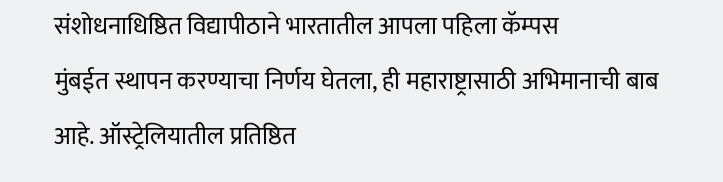संशोधनाधिष्ठित विद्यापीठाने भारतातील आपला पहिला कॅम्पस
मुंबईत स्थापन करण्याचा निर्णय घेतला, ही महाराष्ट्रासाठी अभिमानाची बाब आहे. ऑस्ट्रेलियातील प्रतिष्ठित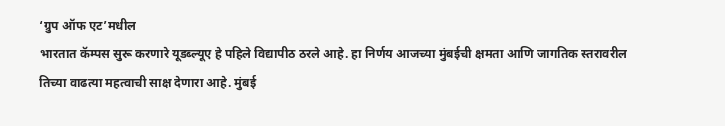‘ग्रुप ऑफ एट’मधील
भारतात कॅम्पस सुरू करणारे यूडब्ल्यूए हे पहिले विद्यापीठ ठरले आहे. हा निर्णय आजच्या मुंबईची क्षमता आणि जागतिक स्तरावरील
तिच्या वाढत्या महत्वाची साक्ष देणारा आहे. मुंबई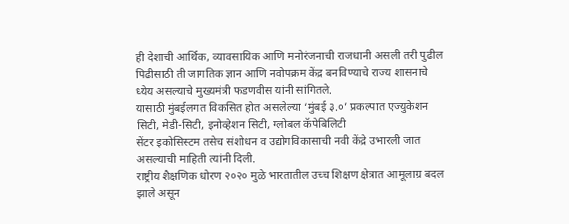ही देशाची आर्थिक, व्यावसायिक आणि मनोरंजनाची राजधानी असली तरी पुढील
पिढीसाठी ती जागतिक ज्ञान आणि नवोपक्रम केंद्र बनविण्याचे राज्य शासनाचे ध्येय असल्याचे मुख्यमंत्री फडणवीस यांनी सांगितले.
यासाठी मुंबईलगत विकसित होत असलेल्या ‘मुंबई ३.०’ प्रकल्पात एज्युकेशन सिटी, मेडी-सिटी, इनोव्हेशन सिटी, ग्लोबल कॅपेबिलिटी
सेंटर इकोसिस्टम तसेच संशोधन व उद्योगविकासाची नवी केंद्रे उभारली जात असल्याची माहिती त्यांनी दिली.
राष्ट्रीय शैक्षणिक धोरण २०२० मुळे भारतातील उच्च शिक्षण क्षेत्रात आमूलाग्र बदल झाले असून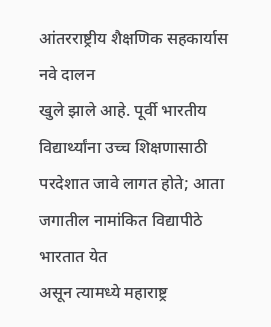आंतरराष्ट्रीय शैक्षणिक सहकार्यास नवे दालन
खुले झाले आहे. पूर्वी भारतीय विद्यार्थ्यांना उच्च शिक्षणासाठी परदेशात जावे लागत होते; आता जगातील नामांकित विद्यापीठे भारतात येत
असून त्यामध्ये महाराष्ट्र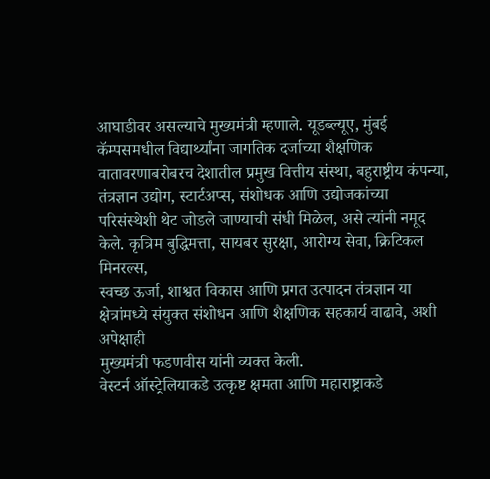आघाडीवर असल्याचे मुख्यमंत्री म्हणाले. यूडब्ल्यूए, मुंबई कॅम्पसमधील विद्यार्थ्यांना जागतिक दर्जाच्या शैक्षणिक
वातावरणाबरोबरच देशातील प्रमुख वित्तीय संस्था, बहुराष्ट्रीय कंपन्या, तंत्रज्ञान उद्योग, स्टार्टअप्स, संशोधक आणि उद्योजकांच्या
परिसंस्थेशी थेट जोडले जाण्याची संधी मिळेल, असे त्यांनी नमूद केले. कृत्रिम बुद्धिमत्ता, सायबर सुरक्षा, आरोग्य सेवा, क्रिटिकल मिनरल्स,
स्वच्छ ऊर्जा, शाश्वत विकास आणि प्रगत उत्पादन तंत्रज्ञान या क्षेत्रांमध्ये संयुक्त संशोधन आणि शैक्षणिक सहकार्य वाढावे, अशी अपेक्षाही
मुख्यमंत्री फडणवीस यांनी व्यक्त केली.
वेस्टर्न ऑस्ट्रेलियाकडे उत्कृष्ट क्षमता आणि महाराष्ट्राकडे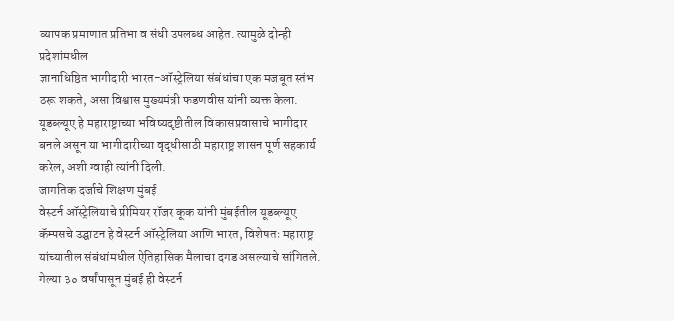व्यापक प्रमाणात प्रतिभा व संधी उपलब्ध आहेत. त्यामुळे दोन्ही प्रदेशांमधील
ज्ञानाधिष्ठित भागीदारी भारत-ऑस्ट्रेलिया संबंधांचा एक मजबूत स्तंभ ठरू शकते, असा विश्वास मुख्यमंत्री फडणवीस यांनी व्यक्त केला.
यूडब्ल्यूए हे महाराष्ट्राच्या भविष्यदृष्टीतील विकासप्रवासाचे भागीदार बनले असून या भागीदारीच्या वृद्धीसाठी महाराष्ट्र शासन पूर्ण सहकार्य
करेल, अशी ग्वाही त्यांनी दिली.
जागतिक दर्जाचे शिक्षण मुंबई
वेस्टर्न ऑस्ट्रेलियाचे प्रीमियर रॉजर कूक यांनी मुंबईतील यूडब्ल्यूए कॅम्पसचे उद्घाटन हे वेस्टर्न ऑस्ट्रेलिया आणि भारत, विशेषतः महाराष्ट्र
यांच्यातील संबंधांमधील ऐतिहासिक मैलाचा दगड असल्याचे सांगितले. गेल्या ३० वर्षांपासून मुंबई ही वेस्टर्न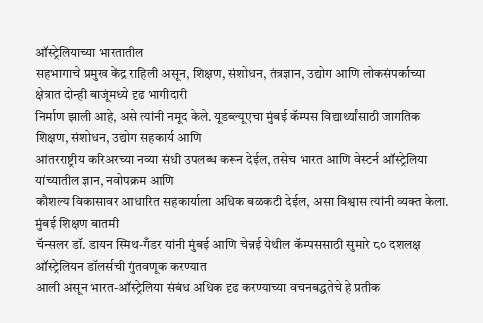ऑस्ट्रेलियाच्या भारतातील
सहभागाचे प्रमुख केंद्र राहिली असून, शिक्षण, संशोधन, तंत्रज्ञान, उद्योग आणि लोकसंपर्काच्या क्षेत्रात दोन्ही बाजूंमध्ये दृढ भागीदारी
निर्माण झाली आहे, असे त्यांनी नमूद केले. यूडब्ल्यूएचा मुंबई कॅम्पस विद्यार्थ्यांसाठी जागतिक शिक्षण, संशोधन, उद्योग सहकार्य आणि
आंतरराष्ट्रीय करिअरच्या नव्या संधी उपलब्ध करून देईल, तसेच भारत आणि वेस्टर्न ऑस्ट्रेलिया यांच्यातील ज्ञान, नवोपक्रम आणि
कौशल्य विकासावर आधारित सहकार्याला अधिक बळकटी देईल, असा विश्वास त्यांनी व्यक्त केला.
मुंबई शिक्षण बातमी
चॅन्सलर डॉ. डायन स्मिथ-गँडर यांनी मुंबई आणि चेन्नई येथील कॅम्पससाठी सुमारे ८० दशलक्ष ऑस्ट्रेलियन डॉलर्सची गुंतवणूक करण्यात
आली असून भारत-ऑस्ट्रेलिया संबंध अधिक दृढ करण्याच्या वचनबद्धतेचे हे प्रतीक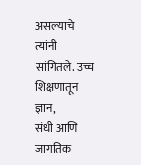असल्याचे त्यांनी सांगितले. उच्च शिक्षणातून ज्ञान,
संधी आणि जागतिक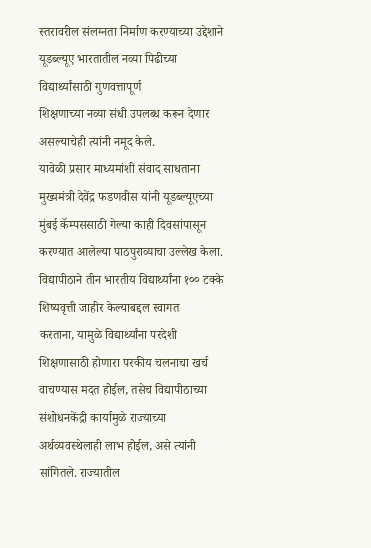स्तरावरील संलग्नता निर्माण करण्याच्या उद्देशाने यूडब्ल्यूए भारतातील नव्या पिढीच्या विद्यार्थ्यांसाठी गुणवत्तापूर्ण
शिक्षणाच्या नव्या संधी उपलब्ध करून देणार असल्याचेही त्यांनी नमूद केले.
यावेळी प्रसार माध्यमांशी संवाद साधताना मुख्यमंत्री देवेंद्र फडणवीस यांनी यूडब्ल्यूएच्या मुंबई कॅम्पससाठी गेल्या काही दिवसांपासून
करण्यात आलेल्या पाठपुराव्याचा उल्लेख केला. विद्यापीठाने तीन भारतीय विद्यार्थ्यांना १०० टक्के शिष्यवृत्ती जाहीर केल्याबद्दल स्वागत
करताना, यामुळे विद्यार्थ्यांना परदेशी शिक्षणासाठी होणारा परकीय चलनाचा खर्च वाचण्यास मदत होईल, तसेच विद्यापीठाच्या
संशोधनकेंद्री कार्यामुळे राज्याच्या अर्थव्यवस्थेलाही लाभ होईल, असे त्यांनी सांगितले. राज्यातील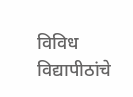विविध विद्यापीठांचे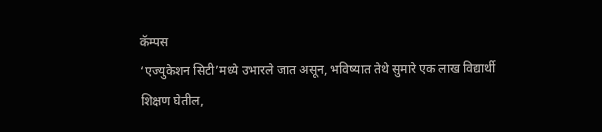कॅम्पस
‘एज्युकेशन सिटी’मध्ये उभारले जात असून, भविष्यात तेथे सुमारे एक लाख विद्यार्थी शिक्षण घेतील,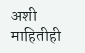अशी माहितीही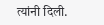त्यांनी दिली.